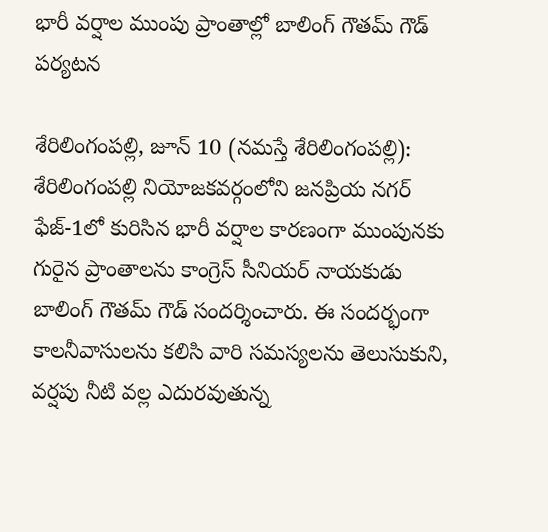భారీ వర్షాల ముంపు ప్రాంతాల్లో బాలింగ్ గౌతమ్ గౌడ్ పర్యటన

శేరిలింగంపల్లి, జూన్ 10 (న‌మ‌స్తే శేరిలింగంపల్లి): శేరిలింగంపల్లి నియోజకవర్గంలోని జనప్రియ నగర్ ఫేజ్-1లో కురిసిన భారీ వర్షాల కారణంగా ముంపున‌కు గురైన ప్రాంతాలను కాంగ్రెస్ సీనియర్ నాయకుడు బాలింగ్ గౌతమ్ గౌడ్ సందర్శించారు. ఈ సందర్భంగా కాలనీవాసులను కలిసి వారి సమస్యలను తెలుసుకుని, వర్షపు నీటి వల్ల ఎదురవుతున్న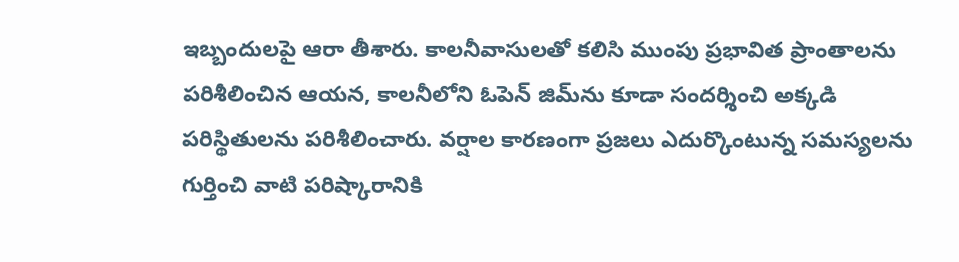ఇబ్బందులపై ఆరా తీశారు. కాలనీవాసులతో కలిసి ముంపు ప్రభావిత ప్రాంతాలను పరిశీలించిన ఆయన, కాలనీలోని ఓపెన్ జిమ్‌ను కూడా సందర్శించి అక్కడి పరిస్థితులను పరిశీలించారు. వర్షాల కారణంగా ప్రజలు ఎదుర్కొంటున్న సమస్యలను గుర్తించి వాటి పరిష్కారానికి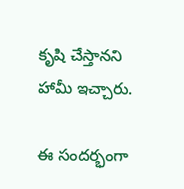కృషి చేస్తానని హామీ ఇచ్చారు.

ఈ సందర్భంగా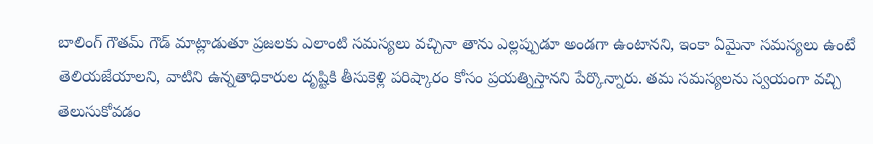బాలింగ్ గౌతమ్ గౌడ్ మాట్లాడుతూ ప్రజలకు ఎలాంటి సమస్యలు వచ్చినా తాను ఎల్లప్పుడూ అండగా ఉంటాన‌ని, ఇంకా ఏమైనా సమస్యలు ఉంటే తెలియజేయాల‌ని, వాటిని ఉన్నతాధికారుల దృష్టికి తీసుకెళ్లి పరిష్కారం కోసం ప్రయత్నిస్తాన‌ని పేర్కొన్నారు. తమ సమస్యలను స్వయంగా వచ్చి తెలుసుకోవడం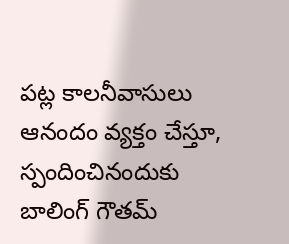పట్ల కాలనీవాసులు ఆనందం వ్యక్తం చేస్తూ, స్పందించినందుకు బాలింగ్ గౌతమ్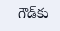గౌడ్‌కు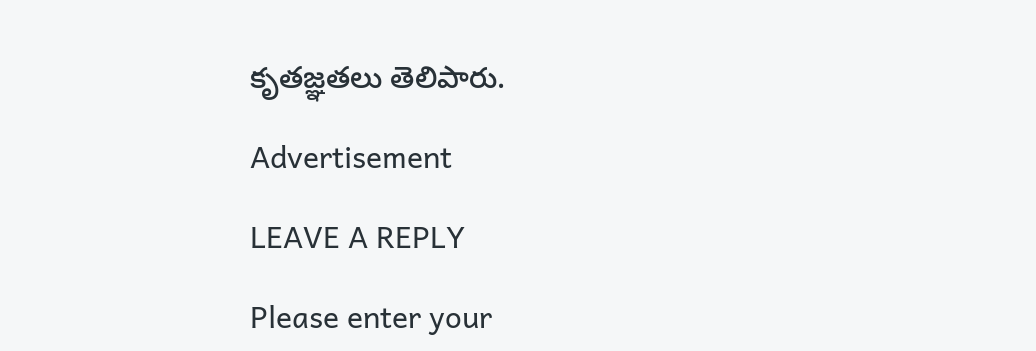కృతజ్ఞతలు తెలిపారు.

Advertisement

LEAVE A REPLY

Please enter your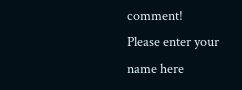comment!
Please enter your name here